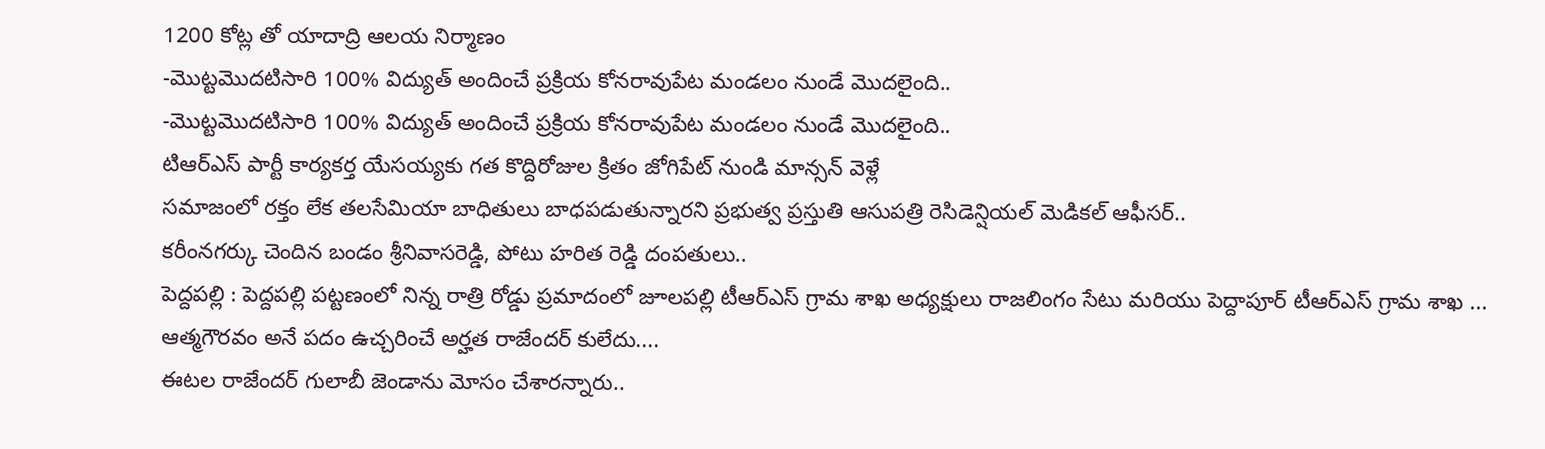1200 కోట్ల తో యాదాద్రి ఆలయ నిర్మాణం
-మొట్టమొదటిసారి 100% విద్యుత్ అందించే ప్రక్రియ కోనరావుపేట మండలం నుండే మొదలైంది..
-మొట్టమొదటిసారి 100% విద్యుత్ అందించే ప్రక్రియ కోనరావుపేట మండలం నుండే మొదలైంది..
టిఆర్ఎస్ పార్టీ కార్యకర్త యేసయ్యకు గత కొద్దిరోజుల క్రితం జోగిపేట్ నుండి మాన్సన్ వెళ్లే
సమాజంలో రక్తం లేక తలసేమియా బాధితులు బాధపడుతున్నారని ప్రభుత్వ ప్రస్తుతి ఆసుపత్రి రెసిడెన్షియల్ మెడికల్ ఆఫీసర్..
కరీంనగర్కు చెందిన బండం శ్రీనివాసరెడ్డి, పోటు హరిత రెడ్డి దంపతులు..
పెద్దపల్లి : పెద్దపల్లి పట్టణంలో నిన్న రాత్రి రోడ్డు ప్రమాదంలో జూలపల్లి టీఆర్ఎస్ గ్రామ శాఖ అధ్యక్షులు రాజలింగం సేటు మరియు పెద్దాపూర్ టీఆర్ఎస్ గ్రామ శాఖ ...
ఆత్మగౌరవం అనే పదం ఉచ్చరించే అర్హత రాజేందర్ కులేదు....
ఈటల రాజేందర్ గులాబీ జెండాను మోసం చేశారన్నారు..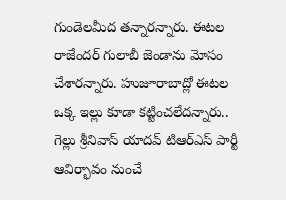గుండెలమీద తన్నారన్నారు. ఈటల రాజేందర్ గులాబీ జెండాను మోసం చేశారన్నారు. హుజూరాబాద్లో ఈటల ఒక్క ఇల్లు కూడా కట్టించలేదన్నారు..
గెల్లు శ్రీనివాస్ యాదవ్ టిఆర్ఎస్ పార్టీ ఆవిర్భావం నుంచే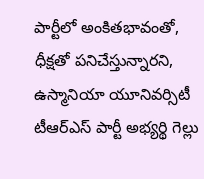పార్టీలో అంకితభావంతో, ధీక్షతో పనిచేస్తున్నారని, ఉస్మానియా యూనివర్సిటీ
టీఆర్ఎస్ పార్టీ అభ్యర్థి గెల్లు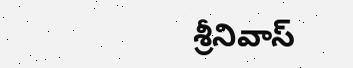శ్రీనివాస్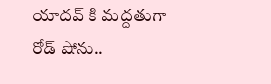యాదవ్ కి మద్దతుగా రోడ్ షోను..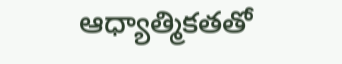ఆధ్యాత్మికతతో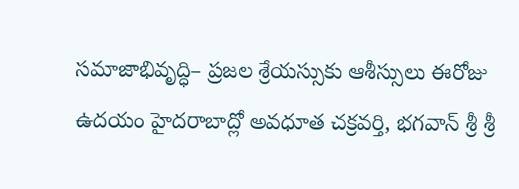సమాజాభివృద్ధి– ప్రజల శ్రేయస్సుకు ఆశీస్సులు ఈరోజు ఉదయం హైదరాబాద్లో అవధూత చక్రవర్తి, భగవాన్ శ్రీ శ్రీ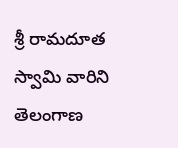శ్రీ రామదూత స్వామి వారిని తెలంగాణ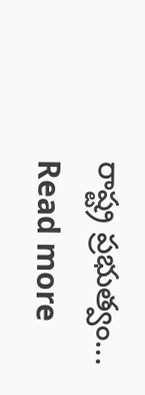రాష్ట్ర ప్రభుత్వం...
Read more